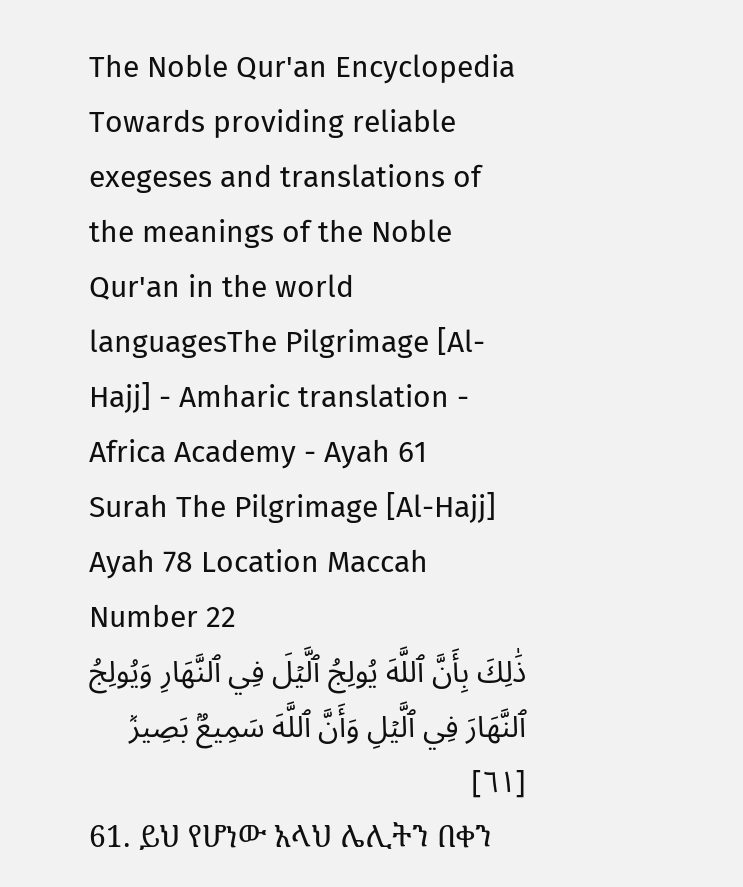The Noble Qur'an Encyclopedia
Towards providing reliable exegeses and translations of the meanings of the Noble Qur'an in the world languagesThe Pilgrimage [Al-Hajj] - Amharic translation - Africa Academy - Ayah 61
Surah The Pilgrimage [Al-Hajj] Ayah 78 Location Maccah Number 22
ذَٰلِكَ بِأَنَّ ٱللَّهَ يُولِجُ ٱلَّيۡلَ فِي ٱلنَّهَارِ وَيُولِجُ ٱلنَّهَارَ فِي ٱلَّيۡلِ وَأَنَّ ٱللَّهَ سَمِيعُۢ بَصِيرٞ [٦١]
61. ይህ የሆነው አላህ ሌሊትን በቀን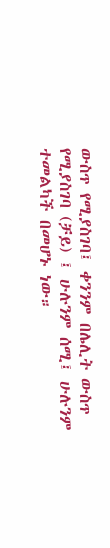ውስጥ የሚያስገባ፤ ቀንንም በሌሊት ውስጥ የሚያስገባ (ቻይ) ፤ ሁሉንም ሰሚ፤ ሁሉንም ተመልካች በመሆኑ ነው።